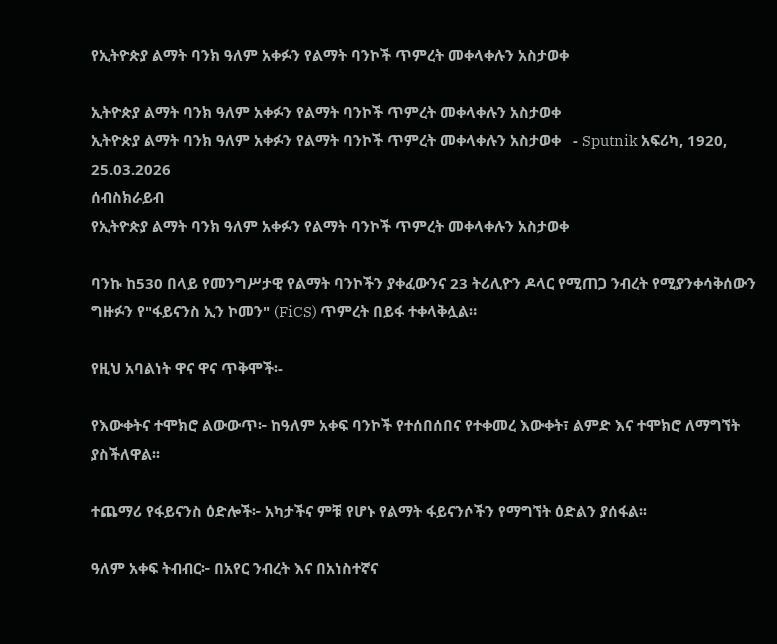የኢትዮጵያ ልማት ባንክ ዓለም አቀፉን የልማት ባንኮች ጥምረት መቀላቀሉን አስታወቀ

ኢትዮጵያ ልማት ባንክ ዓለም አቀፉን የልማት ባንኮች ጥምረት መቀላቀሉን አስታወቀ
ኢትዮጵያ ልማት ባንክ ዓለም አቀፉን የልማት ባንኮች ጥምረት መቀላቀሉን አስታወቀ   - Sputnik አፍሪካ, 1920, 25.03.2026
ሰብስክራይብ
የኢትዮጵያ ልማት ባንክ ዓለም አቀፉን የልማት ባንኮች ጥምረት መቀላቀሉን አስታወቀ

ባንኩ ከ530 በላይ የመንግሥታዊ የልማት ባንኮችን ያቀፈውንና 23 ትሪሊዮን ዶላር የሚጠጋ ንብረት የሚያንቀሳቅሰውን ግዙፉን የ"ፋይናንስ ኢን ኮመን" (FiCS) ጥምረት በይፋ ተቀላቅሏል።

የዚህ አባልነት ዋና ዋና ጥቅሞች፡-

የእውቀትና ተሞክሮ ልውውጥ፦ ከዓለም አቀፍ ባንኮች የተሰበሰበና የተቀመረ እውቀት፣ ልምድ እና ተሞክሮ ለማግኘት ያስችለዋል፡፡

ተጨማሪ የፋይናንስ ዕድሎች፦ አካታችና ምቹ የሆኑ የልማት ፋይናንሶችን የማግኘት ዕድልን ያሰፋል፡፡

ዓለም አቀፍ ትብብር፦ በአየር ንብረት እና በአነስተኛና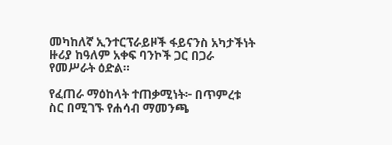መካከለኛ ኢንተርፕራይዞች ፋይናንስ አካታችነት ዙሪያ ከዓለም አቀፍ ባንኮች ጋር በጋራ የመሥራት ዕድል።

የፈጠራ ማዕከላት ተጠቃሚነት፦ በጥምረቱ ስር በሚገኙ የሐሳብ ማመንጫ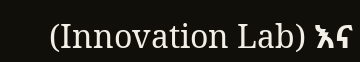(Innovation Lab) እና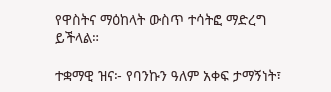የዋስትና ማዕከላት ውስጥ ተሳትፎ ማድረግ ይችላል።

ተቋማዊ ዝና፦ የባንኩን ዓለም አቀፍ ታማኝነት፣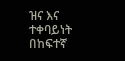ዝና እና ተቀባይነት በከፍተኛ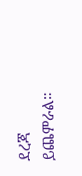ደረጃ ይጨምራል።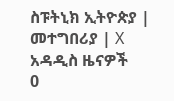ስፑትኒክ ኢትዮጵያ | መተግበሪያ | X
አዳዲስ ዜናዎች
0